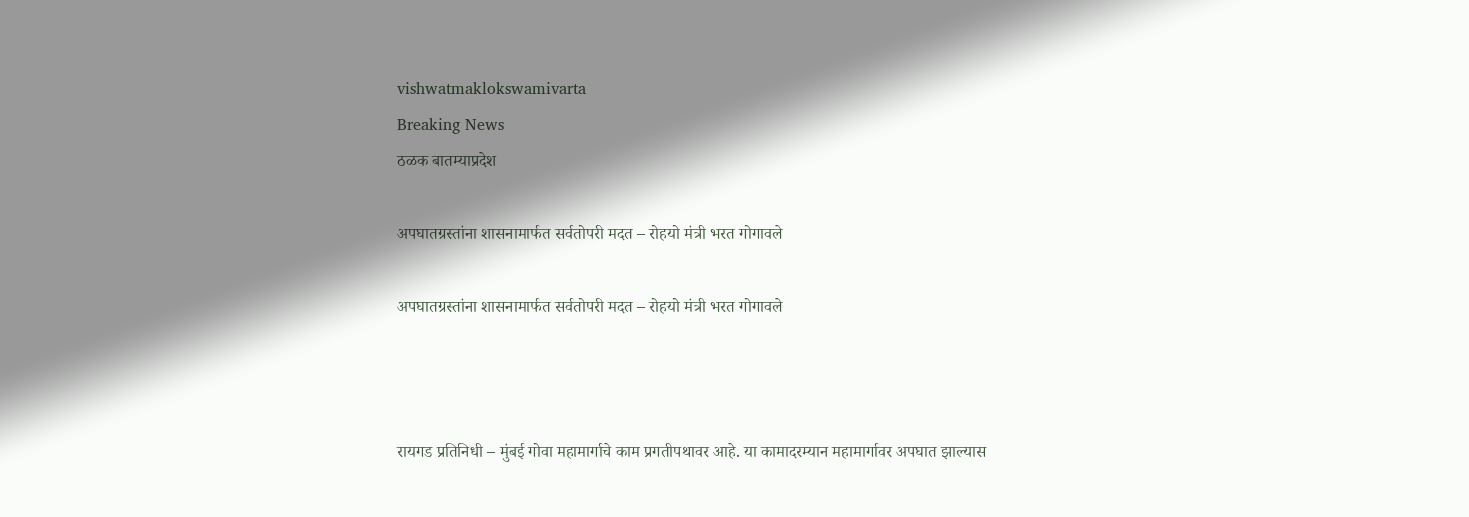vishwatmaklokswamivarta
Breaking News
ठळक बातम्याप्रदेश

अपघातग्रस्तांना शासनामार्फत सर्वतोपरी मदत – रोहयो मंत्री भरत गोगावले

अपघातग्रस्तांना शासनामार्फत सर्वतोपरी मदत – रोहयो मंत्री भरत गोगावले



रायगड प्रतिनिधी – मुंबई गोवा महामार्गाचे काम प्रगतीपथावर आहे. या कामादरम्यान महामार्गावर अपघात झाल्यास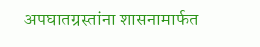अपघातग्रस्तांना शासनामार्फत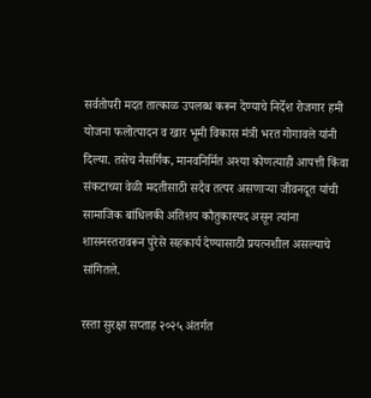सर्वतोपरी मदत तात्काळ उपलब्ध करून देण्याचे निर्देश रोजगार हमी योजना फलोत्पादन व खार भूमी विकास मंत्री भरत गोगावले यांनी दिल्या. तसेच नैसर्गिक, मानवनिर्मित अश्या कोणत्याही आपत्ती किंवा संकटाच्या वेळी मदतीसाठी सदैव तत्पर असणाऱ्या जीवनदूत यांची सामाजिक बांधिलकी अतिशय कौतुकास्पद असून त्यांना शासनस्तरावरून पुरेसे सहकार्य देण्यासाठी प्रयत्नशील असल्याचे सांगितले.

रस्ता सुरक्षा सप्ताह २०२५ अंतर्गत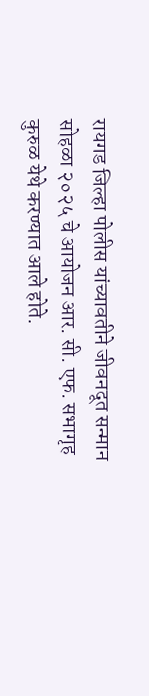रायगड जिल्हा पोलीस यांच्यावतीने जीवनदूत सन्मान सोहळा २०२५ चे आयोजन आर. सी. एफ. सभागृह कुरुळ येथे करण्यात आले होते.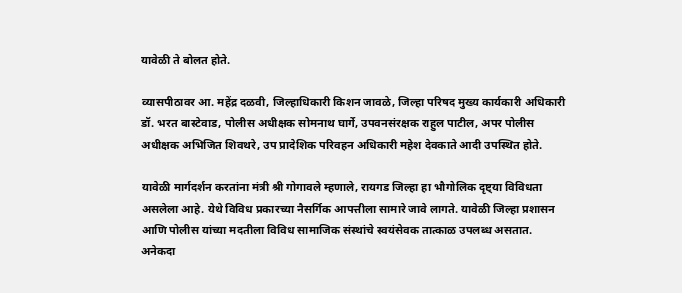यावेळी ते बोलत होते.

व्यासपीठावर आ. महेंद्र दळवी, जिल्हाधिकारी किशन जावळे, जिल्हा परिषद मुख्य कार्यकारी अधिकारी डॉ. भरत बास्टेवाड, पोलीस अधीक्षक सोमनाथ घार्गे, उपवनसंरक्षक राहुल पाटील, अपर पोलीस अधीक्षक अभिजित शिवथरे, उप प्रादेशिक परिवहन अधिकारी महेश देवकाते आदी उपस्थित होते.

यावेळी मार्गदर्शन करतांना मंत्री श्री गोगावले म्हणाले, रायगड जिल्हा हा भौगोलिक दृष्ट्या विविधता असलेला आहे. येथे विविध प्रकारच्या नैसर्गिक आपत्तीला सामारे जावे लागते. यावेळी जिल्हा प्रशासन आणि पोलीस यांच्या मदतीला विविध सामाजिक संस्थांचे स्वयंसेवक तात्काळ उपलब्ध असतात. अनेकदा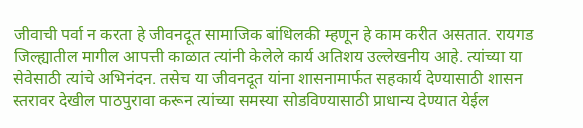जीवाची पर्वा न करता हे जीवनदूत सामाजिक बांधिलकी म्हणून हे काम करीत असतात. रायगड जिल्ह्यातील मागील आपत्ती काळात त्यांनी केलेले कार्य अतिशय उल्लेखनीय आहे. त्यांच्या या सेवेसाठी त्यांचे अभिनंदन. तसेच या जीवनदूत यांना शासनामार्फत सहकार्य देण्यासाठी शासन स्तरावर देखील पाठपुरावा करून त्यांच्या समस्या सोडविण्यासाठी प्राधान्य देण्यात येईल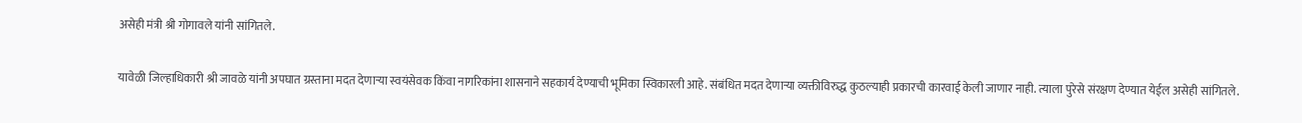असेही मंत्री श्री गोगावले यांनी सांगितले.

यावेळी जिल्हाधिकारी श्री जावळे यांनी अपघात ग्रस्ताना मदत देणाऱ्या स्वयंसेवक किंवा नागरिकांना शासनाने सहकार्य देण्याची भूमिका स्विकारली आहे. संबंधित मदत देणाऱ्या व्यक्तीविरुद्ध कुठल्याही प्रकारची कारवाई केली जाणार नाही. त्याला पुरेसे संरक्षण देण्यात येईल असेही सांगितले.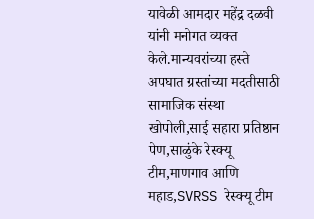यावेळी आमदार महेंद्र दळवी यांनी मनोगत व्यक्त केले.मान्यवरांच्या हस्ते अपघात ग्रस्तांच्या मदतीसाठी सामाजिक संस्था खोपोली,साई सहारा प्रतिष्ठान पेण,साळुंके रेस्क्यू टीम,माणगाव आणि महाड,SVRSS रेस्क्यू टीम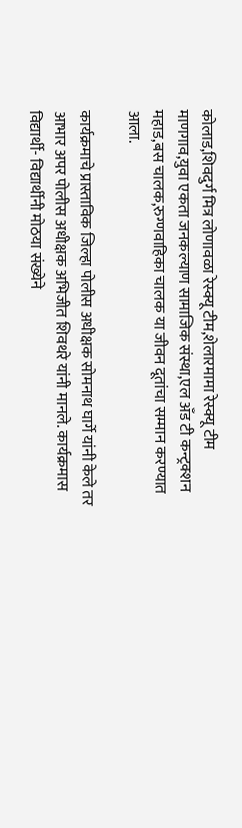कोलाड,शिवदुर्ग मित्र लोणावळा रेस्क्यू टीम,शेलारमामा रेस्क्यू टीम माणगाव,युवा एकता जनकल्याण सामाजिक संस्था,एल अँड टी कन्ट्रक्शन महाड,बस चालक,रुग्णवाहिका चालक या जीवन दूतांचा सम्मान करण्यात आला.

कार्यक्रमाचे प्रास्ताविक जिल्हा पोलीस अधीक्षक सोमनाथ घार्गे यांनी केले तर आभार अपर पोलीस अधीक्षक अभिजीत शिवथरे यांनी मानले. कार्यक्रमास विद्यार्थी- विद्यार्थीनी मोठया संख्येने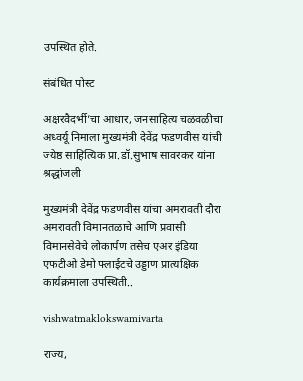उपस्थित होते.

संबंधित पोस्ट

अक्षरवैदर्भी’चा आधार, जनसाहित्य चळवळीचा अध्वर्यू निमाला मुख्यमंत्री देवेंद्र फडणवीस यांची ज्येष्ठ साहित्यिक प्रा.डॉ.सुभाष सावरकर यांना श्रद्धांजली

मुख्यमंत्री देवेंद्र फडणवीस यांचा अमरावती दौरा अमरावती विमानतळाचे आणि प्रवासी विमानसेवेचे लोकार्पण तसेच एअर इंडिया एफटीओ डेमो फ्लाईटचे उड्डाण प्रात्यक्षिक कार्यक्रमाला उपस्थिती..

vishwatmaklokswamivarta

राज्य,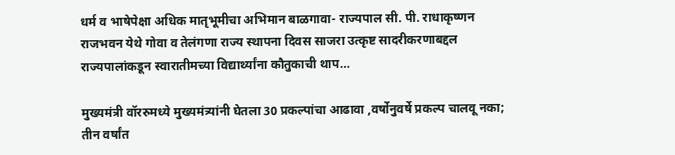धर्म व भाषेपेक्षा अधिक मातृभूमीचा अभिमान बाळगावा- राज्यपाल सी. पी. राधाकृष्णन राजभवन येथे गोवा व तेलंगणा राज्य स्थापना दिवस साजरा उत्कृष्ट सादरीकरणाबद्दल राज्यपालांकडून स्वारातीमच्या विद्यार्थ्यांना कौतुकाची थाप…

मुख्यमंत्री वॉररुमध्ये मुख्यमंत्र्यांनी घेतला 30 प्रकल्पांचा आढावा ,वर्षोनुवर्षे प्रकल्प चालवू नका; तीन वर्षांत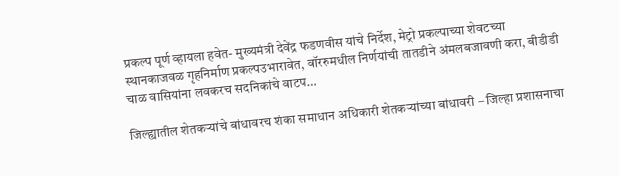प्रकल्प पूर्ण व्हायला हवेत- मुख्यमंत्री देवेंद्र फडणवीस यांचे निर्देश, मेट्रो प्रकल्पाच्या शेवटच्या स्थानकाजवळ गृहनिर्माण प्रकल्पउभारावेत, वॉररुमधील निर्णयांची तातडीने अंमलबजावणी करा, बीडीडी चाळ वासियांना लवकरच सदनिकांचे वाटप…

जिल्ह्यातील शेतकऱ्यांचे बांधावरच शंका समाधान अधिकारी शेतकऱ्यांच्या बांधावरी – जिल्हा प्रशासनाचा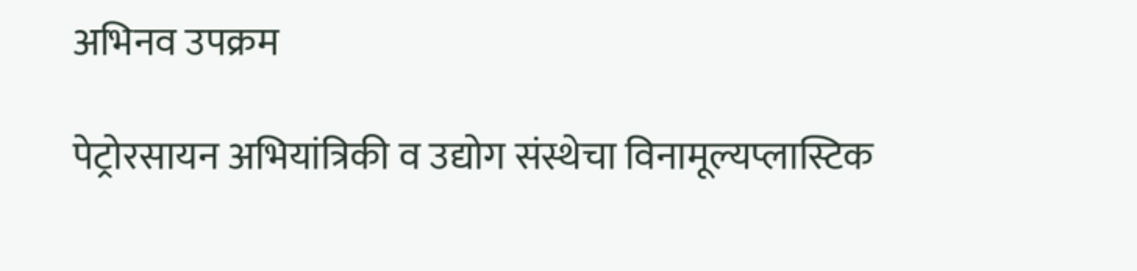अभिनव उपक्रम

पेट्रोरसायन अभियांत्रिकी व उद्योग संस्थेचा विनामूल्यप्लास्टिक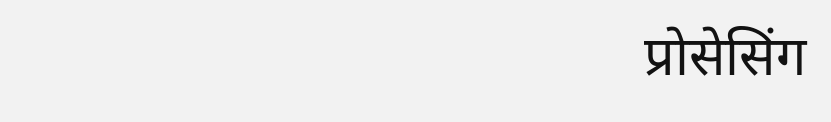प्रोसेसिंग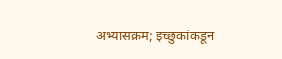अभ्यासक्रम; इच्छुकांकडून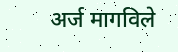अर्ज मागविले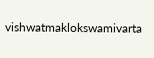vishwatmaklokswamivarta